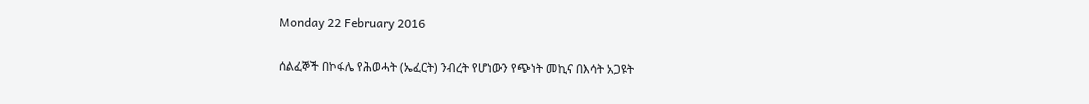Monday 22 February 2016

ሰልፈኞች በኮፋሌ የሕወሓት (ኤፈርት) ንብረት የሆነውን የጭነት መኪና በእሳት አጋዩት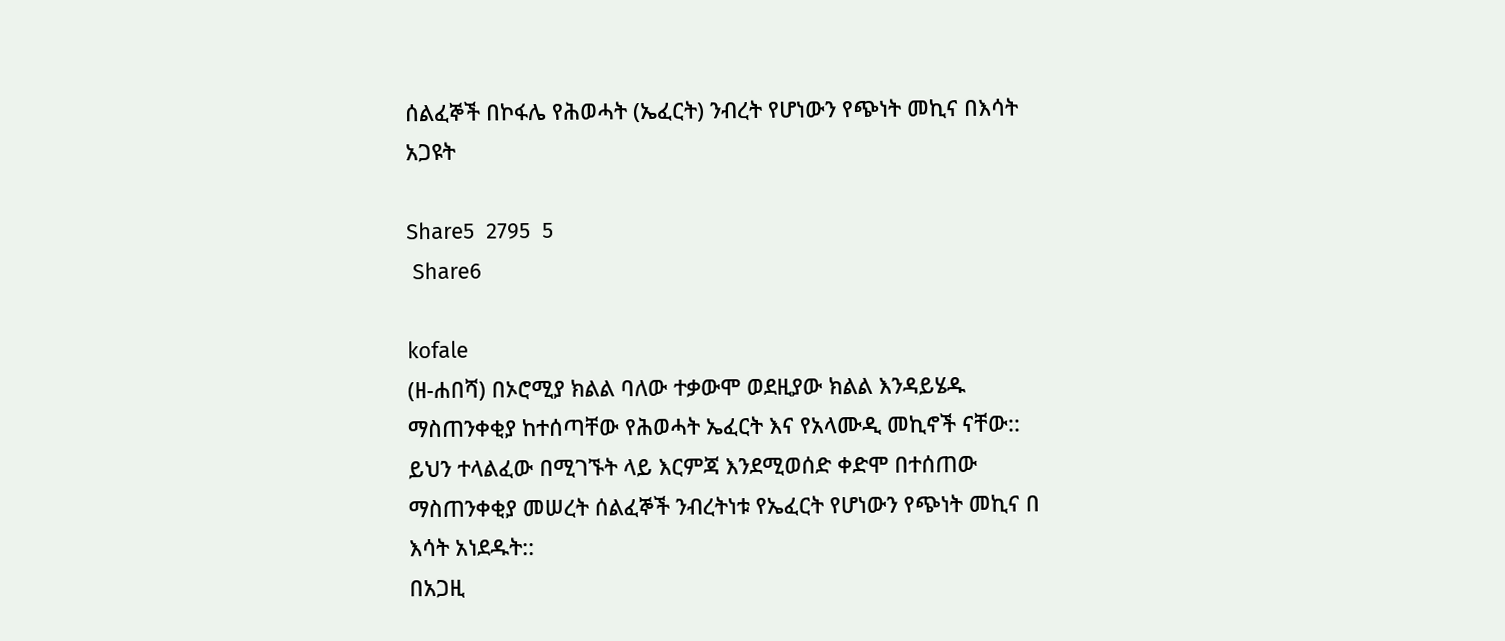ሰልፈኞች በኮፋሌ የሕወሓት (ኤፈርት) ንብረት የሆነውን የጭነት መኪና በእሳት አጋዩት

Share5  2795  5
 Share6

kofale
(ዘ-ሐበሻ) በኦሮሚያ ክልል ባለው ተቃውሞ ወደዚያው ክልል እንዳይሄዱ ማስጠንቀቂያ ከተሰጣቸው የሕወሓት ኤፈርት እና የአላሙዲ መኪኖች ናቸው:: ይህን ተላልፈው በሚገኙት ላይ እርምጃ እንደሚወሰድ ቀድሞ በተሰጠው ማስጠንቀቂያ መሠረት ሰልፈኞች ንብረትነቱ የኤፈርት የሆነውን የጭነት መኪና በ እሳት አነደዱት::
በአጋዚ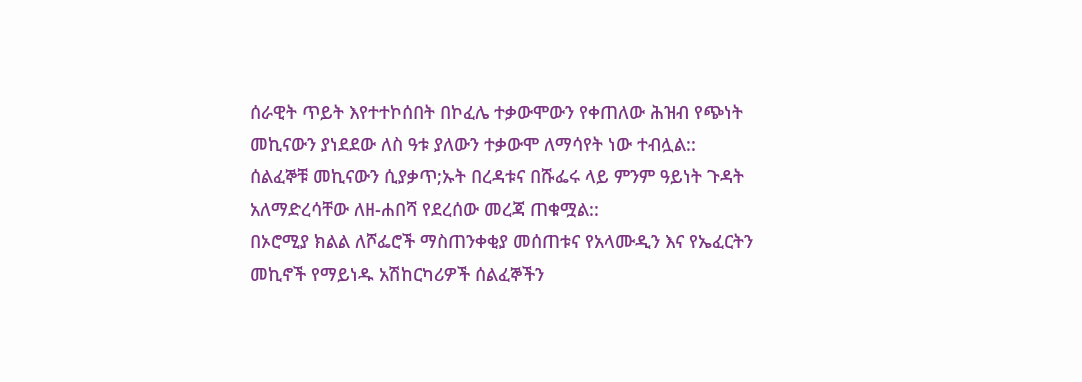ሰራዊት ጥይት እየተተኮሰበት በኮፈሌ ተቃውሞውን የቀጠለው ሕዝብ የጭነት መኪናውን ያነደደው ለስ ዓቱ ያለውን ተቃውሞ ለማሳየት ነው ተብሏል::
ሰልፈኞቹ መኪናውን ሲያቃጥ;ኡት በረዳቱና በሹፌሩ ላይ ምንም ዓይነት ጉዳት አለማድረሳቸው ለዘ-ሐበሻ የደረሰው መረጃ ጠቁሟል::
በኦሮሚያ ክልል ለሾፌሮች ማስጠንቀቂያ መሰጠቱና የአላሙዲን እና የኤፈርትን መኪኖች የማይነዱ አሽከርካሪዎች ሰልፈኞችን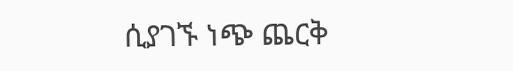ሲያገኙ ነጭ ጨርቅ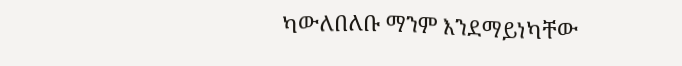ካውለበለቡ ማንም እንደማይነካቸው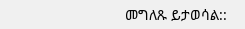መግለጹ ይታወሳል::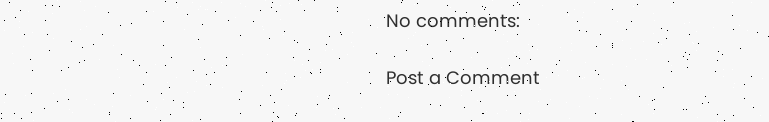No comments:

Post a Comment